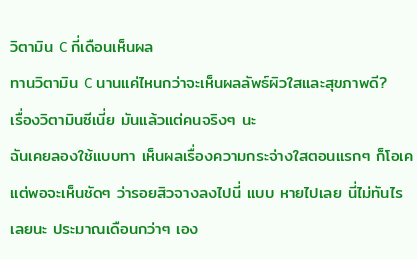วิตามิน C กี่เดือนเห็นผล
ทานวิตามิน C นานแค่ไหนกว่าจะเห็นผลลัพธ์ผิวใสและสุขภาพดี?
เรื่องวิตามินซีเนี่ย มันแล้วแต่คนจริงๆ นะ
ฉันเคยลองใช้แบบทา เห็นผลเรื่องความกระจ่างใสตอนแรกๆ ก็โอเค แต่พอจะเห็นชัดๆ ว่ารอยสิวจางลงไปนี่ แบบ หายไปเลย นี่ไม่ทันไรเลยนะ ประมาณเดือนกว่าๆ เอง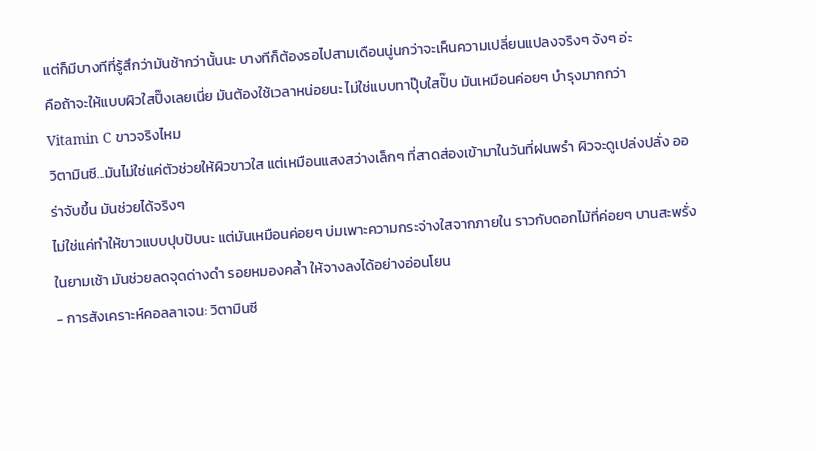แต่ก็มีบางทีที่รู้สึกว่ามันช้ากว่านั้นนะ บางทีก็ต้องรอไปสามเดือนนู่นกว่าจะเห็นความเปลี่ยนแปลงจริงๆ จังๆ อ่ะ
คือถ้าจะให้แบบผิวใสปิ๊งเลยเนี่ย มันต้องใช้เวลาหน่อยนะ ไม่ใช่แบบทาปุ๊บใสปั๊บ มันเหมือนค่อยๆ บำรุงมากกว่า
Vitamin C ขาวจริงไหม
วิตามินซี...มันไม่ใช่แค่ตัวช่วยให้ผิวขาวใส แต่เหมือนแสงสว่างเล็กๆ ที่สาดส่องเข้ามาในวันที่ฝนพรำ ผิวจะดูเปล่งปลั่ง ออร่าจับขึ้น มันช่วยได้จริงๆ
ไม่ใช่แค่ทำให้ขาวแบบปุบปับนะ แต่มันเหมือนค่อยๆ บ่มเพาะความกระจ่างใสจากภายใน ราวกับดอกไม้ที่ค่อยๆ บานสะพรั่งในยามเช้า มันช่วยลดจุดด่างดำ รอยหมองคล้ำ ให้จางลงได้อย่างอ่อนโยน
- การสังเคราะห์คอลลาเจน: วิตามินซี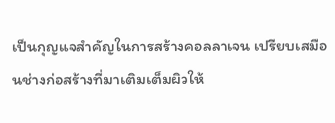เป็นกุญแจสำคัญในการสร้างคอลลาเจน เปรียบเสมือนช่างก่อสร้างที่มาเติมเต็มผิวให้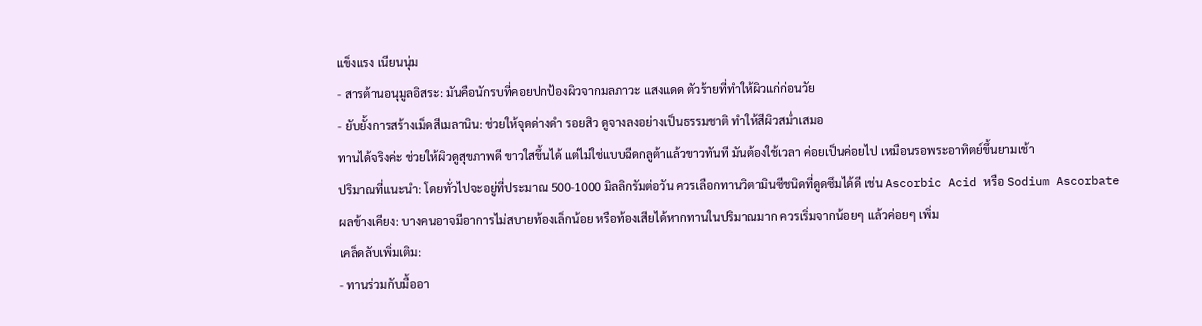แข็งแรง เนียนนุ่ม
- สารต้านอนุมูลอิสระ: มันคือนักรบที่คอยปกป้องผิวจากมลภาวะ แสงแดด ตัวร้ายที่ทำให้ผิวแก่ก่อนวัย
- ยับยั้งการสร้างเม็ดสีเมลานิน: ช่วยให้จุดด่างดำ รอยสิว ดูจางลงอย่างเป็นธรรมชาติ ทำให้สีผิวสม่ำเสมอ
ทานได้จริงค่ะ ช่วยให้ผิวดูสุขภาพดี ขาวใสขึ้นได้ แต่ไม่ใช่แบบฉีดกลูต้าแล้วขาวทันที มันต้องใช้เวลา ค่อยเป็นค่อยไป เหมือนรอพระอาทิตย์ขึ้นยามเช้า
ปริมาณที่แนะนำ: โดยทั่วไปจะอยู่ที่ประมาณ 500-1000 มิลลิกรัมต่อวัน ควรเลือกทานวิตามินซีชนิดที่ดูดซึมได้ดี เช่น Ascorbic Acid หรือ Sodium Ascorbate
ผลข้างเคียง: บางคนอาจมีอาการไม่สบายท้องเล็กน้อย หรือท้องเสียได้หากทานในปริมาณมาก ควรเริ่มจากน้อยๆ แล้วค่อยๆ เพิ่ม
เคล็ดลับเพิ่มเติม:
- ทานร่วมกับมื้ออา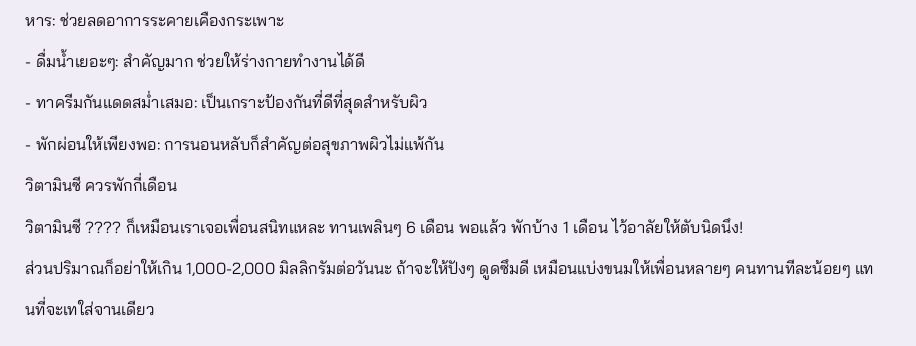หาร: ช่วยลดอาการระคายเคืองกระเพาะ
- ดื่มน้ำเยอะๆ: สำคัญมาก ช่วยให้ร่างกายทำงานได้ดี
- ทาครีมกันแดดสม่ำเสมอ: เป็นเกราะป้องกันที่ดีที่สุดสำหรับผิว
- พักผ่อนให้เพียงพอ: การนอนหลับก็สำคัญต่อสุขภาพผิวไม่แพ้กัน
วิตามินซี ควรพักกี่เดือน
วิตามินซี ???? ก็เหมือนเราเจอเพื่อนสนิทแหละ ทานเพลินๆ 6 เดือน พอแล้ว พักบ้าง 1 เดือน ไว้อาลัยให้ตับนิดนึง!
ส่วนปริมาณก็อย่าให้เกิน 1,000-2,000 มิลลิกรัมต่อวันนะ ถ้าจะให้ปังๆ ดูดซึมดี เหมือนแบ่งขนมให้เพื่อนหลายๆ คนทานทีละน้อยๆ แทนที่จะเทใส่จานเดียว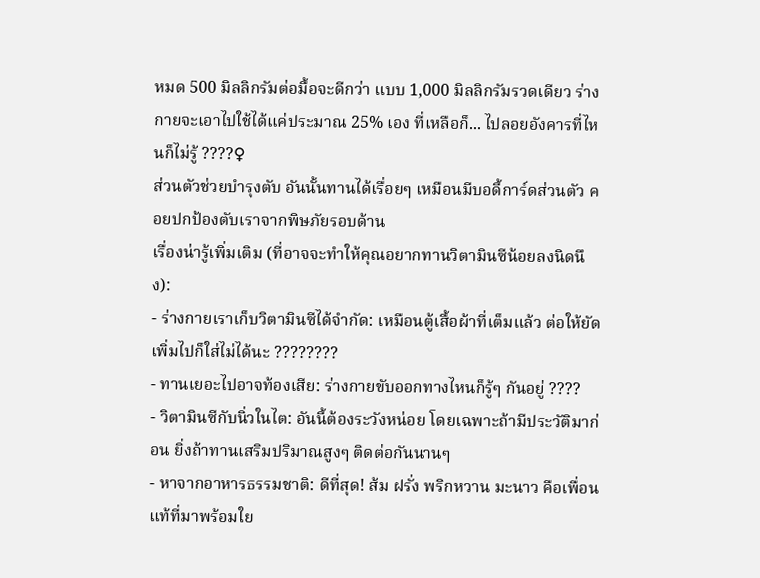หมด 500 มิลลิกรัมต่อมื้อจะดีกว่า แบบ 1,000 มิลลิกรัมรวดเดียว ร่างกายจะเอาไปใช้ได้แค่ประมาณ 25% เอง ที่เหลือก็... ไปลอยอังคารที่ไหนก็ไม่รู้ ????♀
ส่วนตัวช่วยบำรุงตับ อันนั้นทานได้เรื่อยๆ เหมือนมีบอดี้การ์ดส่วนตัว คอยปกป้องตับเราจากพิษภัยรอบด้าน
เรื่องน่ารู้เพิ่มเติม (ที่อาจจะทำให้คุณอยากทานวิตามินซีน้อยลงนิดนึง):
- ร่างกายเราเก็บวิตามินซีได้จำกัด: เหมือนตู้เสื้อผ้าที่เต็มแล้ว ต่อให้ยัดเพิ่มไปก็ใส่ไม่ได้นะ ????????
- ทานเยอะไปอาจท้องเสีย: ร่างกายขับออกทางไหนก็รู้ๆ กันอยู่ ????
- วิตามินซีกับนิ่วในไต: อันนี้ต้องระวังหน่อย โดยเฉพาะถ้ามีประวัติมาก่อน ยิ่งถ้าทานเสริมปริมาณสูงๆ ติดต่อกันนานๆ
- หาจากอาหารธรรมชาติ: ดีที่สุด! ส้ม ฝรั่ง พริกหวาน มะนาว คือเพื่อนแท้ที่มาพร้อมใย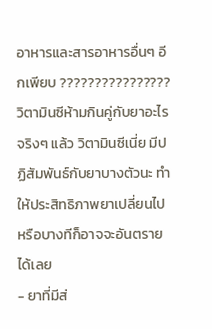อาหารและสารอาหารอื่นๆ อีกเพียบ ????????????????
วิตามินซีห้ามกินคู่กับยาอะไร
จริงๆ แล้ว วิตามินซีเนี่ย มีปฏิสัมพันธ์กับยาบางตัวนะ ทำให้ประสิทธิภาพยาเปลี่ยนไป หรือบางทีก็อาจจะอันตรายได้เลย
- ยาที่มีส่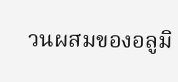วนผสมของอลูมิ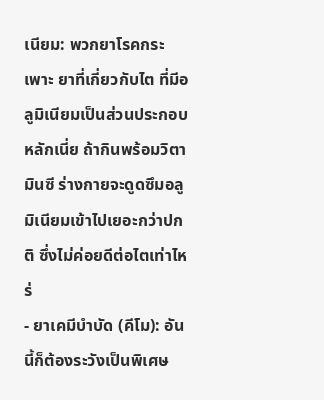เนียม: พวกยาโรคกระเพาะ ยาที่เกี่ยวกับไต ที่มีอลูมิเนียมเป็นส่วนประกอบหลักเนี่ย ถ้ากินพร้อมวิตามินซี ร่างกายจะดูดซึมอลูมิเนียมเข้าไปเยอะกว่าปกติ ซึ่งไม่ค่อยดีต่อไตเท่าไหร่
- ยาเคมีบำบัด (คีโม): อันนี้ก็ต้องระวังเป็นพิเศษ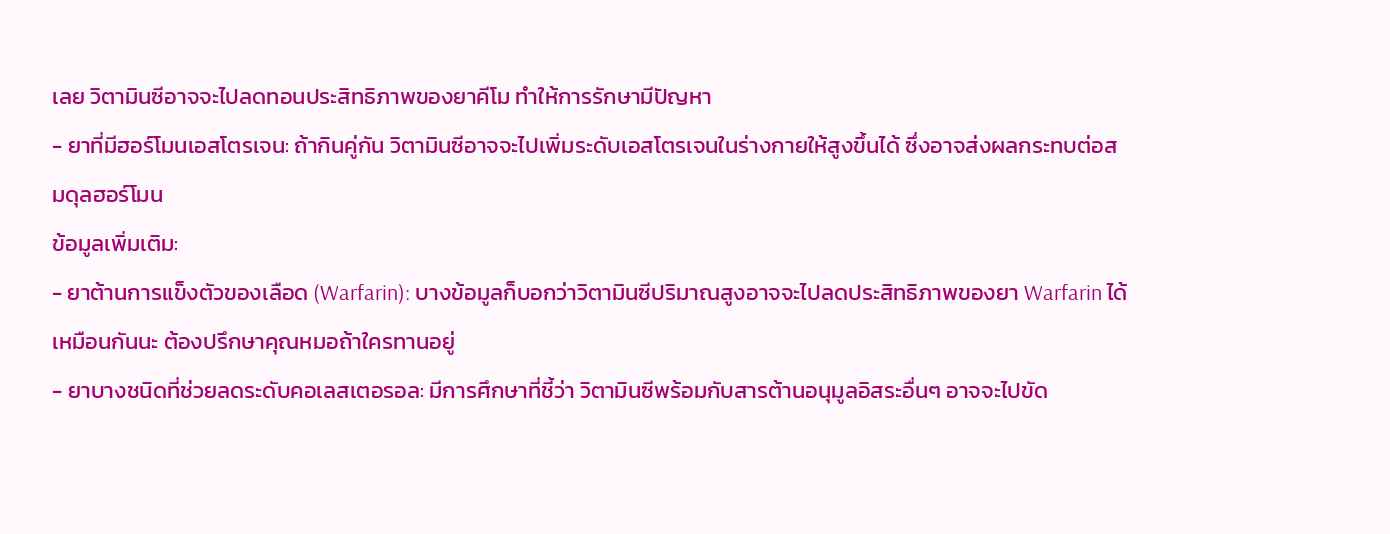เลย วิตามินซีอาจจะไปลดทอนประสิทธิภาพของยาคีโม ทำให้การรักษามีปัญหา
- ยาที่มีฮอร์โมนเอสโตรเจน: ถ้ากินคู่กัน วิตามินซีอาจจะไปเพิ่มระดับเอสโตรเจนในร่างกายให้สูงขึ้นได้ ซึ่งอาจส่งผลกระทบต่อสมดุลฮอร์โมน
ข้อมูลเพิ่มเติม:
- ยาต้านการแข็งตัวของเลือด (Warfarin): บางข้อมูลก็บอกว่าวิตามินซีปริมาณสูงอาจจะไปลดประสิทธิภาพของยา Warfarin ได้เหมือนกันนะ ต้องปรึกษาคุณหมอถ้าใครทานอยู่
- ยาบางชนิดที่ช่วยลดระดับคอเลสเตอรอล: มีการศึกษาที่ชี้ว่า วิตามินซีพร้อมกับสารต้านอนุมูลอิสระอื่นๆ อาจจะไปขัด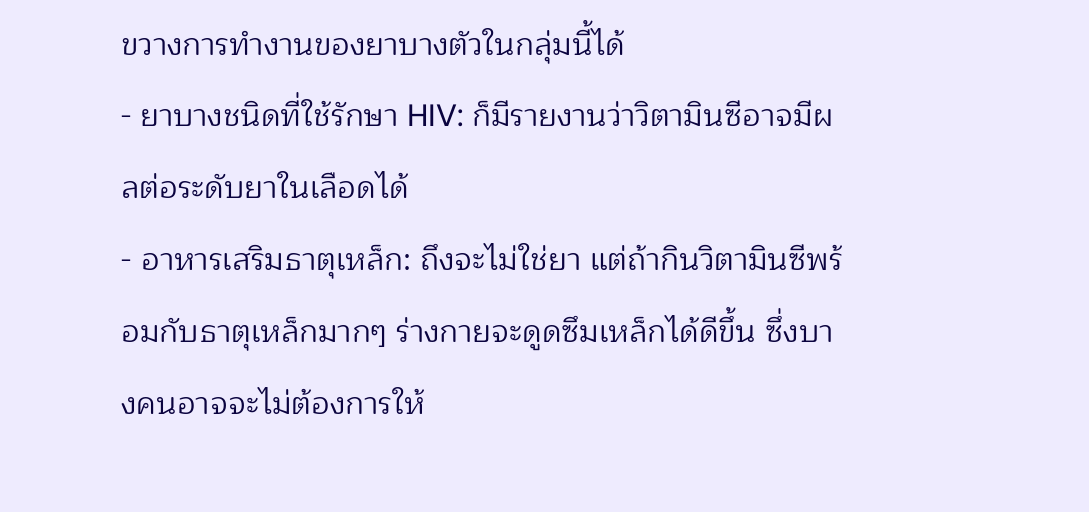ขวางการทำงานของยาบางตัวในกลุ่มนี้ได้
- ยาบางชนิดที่ใช้รักษา HIV: ก็มีรายงานว่าวิตามินซีอาจมีผลต่อระดับยาในเลือดได้
- อาหารเสริมธาตุเหล็ก: ถึงจะไม่ใช่ยา แต่ถ้ากินวิตามินซีพร้อมกับธาตุเหล็กมากๆ ร่างกายจะดูดซึมเหล็กได้ดีขึ้น ซึ่งบางคนอาจจะไม่ต้องการให้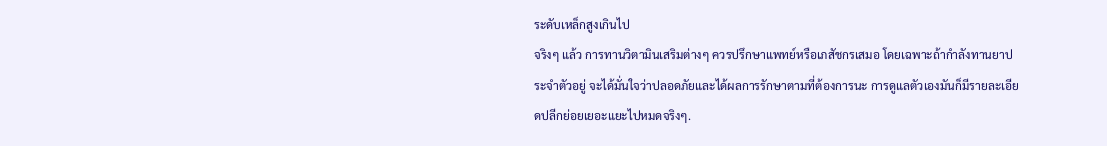ระดับเหล็กสูงเกินไป
จริงๆ แล้ว การทานวิตามินเสริมต่างๆ ควรปรึกษาแพทย์หรือเภสัชกรเสมอ โดยเฉพาะถ้ากำลังทานยาประจำตัวอยู่ จะได้มั่นใจว่าปลอดภัยและได้ผลการรักษาตามที่ต้องการนะ การดูแลตัวเองมันก็มีรายละเอียดปลีกย่อยเยอะแยะไปหมดจริงๆ.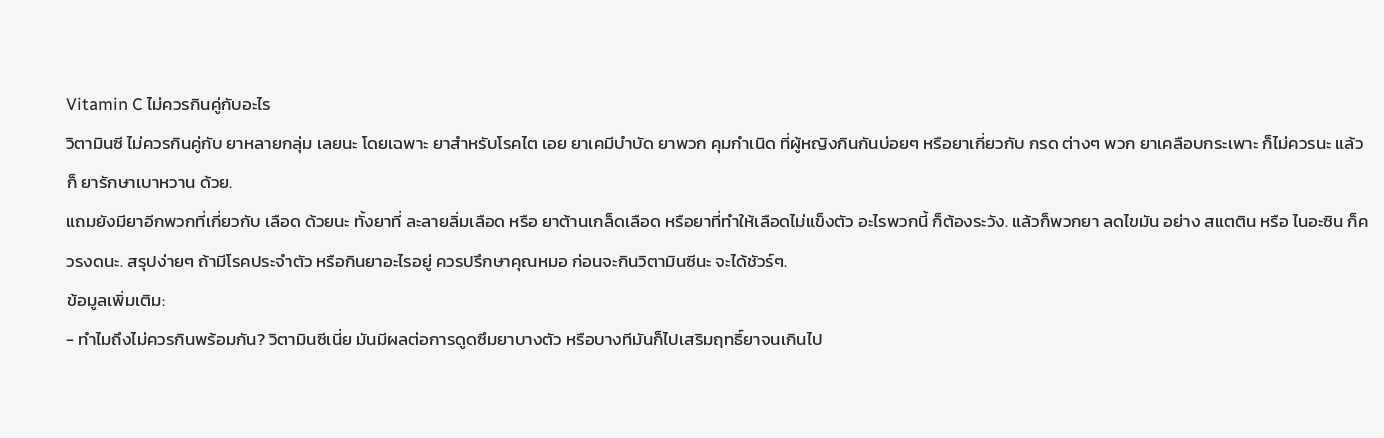Vitamin C ไม่ควรกินคู่กับอะไร
วิตามินซี ไม่ควรกินคู่กับ ยาหลายกลุ่ม เลยนะ โดยเฉพาะ ยาสำหรับโรคไต เอย ยาเคมีบำบัด ยาพวก คุมกำเนิด ที่ผู้หญิงกินกันบ่อยๆ หรือยาเกี่ยวกับ กรด ต่างๆ พวก ยาเคลือบกระเพาะ ก็ไม่ควรนะ แล้วก็ ยารักษาเบาหวาน ด้วย.
แถมยังมียาอีกพวกที่เกี่ยวกับ เลือด ด้วยนะ ทั้งยาที่ ละลายลิ่มเลือด หรือ ยาต้านเกล็ดเลือด หรือยาที่ทำให้เลือดไม่แข็งตัว อะไรพวกนี้ ก็ต้องระวัง. แล้วก็พวกยา ลดไขมัน อย่าง สแตติน หรือ ไนอะซิน ก็ควรงดนะ. สรุปง่ายๆ ถ้ามีโรคประจำตัว หรือกินยาอะไรอยู่ ควรปรึกษาคุณหมอ ก่อนจะกินวิตามินซีนะ จะได้ชัวร์ๆ.
ข้อมูลเพิ่มเติม:
- ทำไมถึงไม่ควรกินพร้อมกัน? วิตามินซีเนี่ย มันมีผลต่อการดูดซึมยาบางตัว หรือบางทีมันก็ไปเสริมฤทธิ์ยาจนเกินไป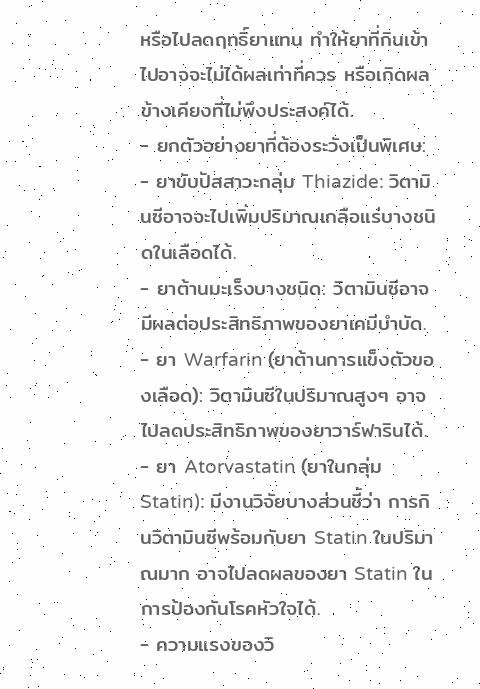หรือไปลดฤทธิ์ยาแทน ทำให้ยาที่กินเข้าไปอาจจะไม่ได้ผลเท่าที่ควร หรือเกิดผลข้างเคียงที่ไม่พึงประสงค์ได้.
- ยกตัวอย่างยาที่ต้องระวังเป็นพิเศษ:
- ยาขับปัสสาวะกลุ่ม Thiazide: วิตามินซีอาจจะไปเพิ่มปริมาณเกลือแร่บางชนิดในเลือดได้.
- ยาต้านมะเร็งบางชนิด: วิตามินซีอาจมีผลต่อประสิทธิภาพของยาเคมีบำบัด.
- ยา Warfarin (ยาต้านการแข็งตัวของเลือด): วิตามินซีในปริมาณสูงๆ อาจไปลดประสิทธิภาพของยาวาร์ฟารินได้.
- ยา Atorvastatin (ยาในกลุ่ม Statin): มีงานวิจัยบางส่วนชี้ว่า การกินวิตามินซีพร้อมกับยา Statin ในปริมาณมาก อาจไปลดผลของยา Statin ในการป้องกันโรคหัวใจได้.
- ความแรงของวิ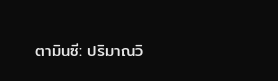ตามินซี: ปริมาณวิ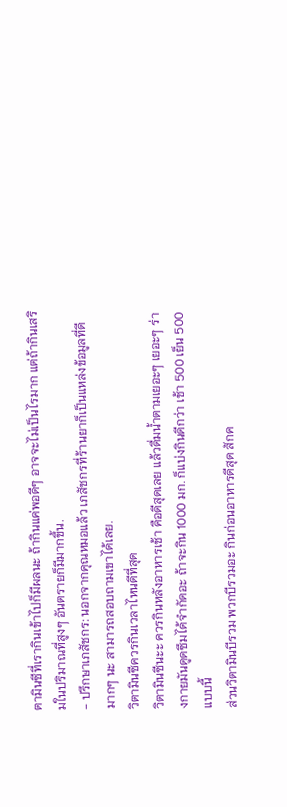ตามินซีที่เรากินเข้าไปก็มีผลนะ ถ้ากินแค่พอดีๆ อาจจะไม่เป็นไรมาก แต่ถ้ากินเสริมในปริมาณที่สูงๆ อันตรายก็มีมากขึ้น.
- ปรึกษาเภสัชกร: นอกจากคุณหมอแล้ว เภสัชกรที่ร้านยาก็เป็นแหล่งข้อมูลที่ดีมากๆ นะ สามารถสอบถามเขาได้เลย.
วิตามินซีควรกินเวลาไหนดีที่สุด
วิตามินซีนะะ ควรกินหลังอาหารเช้า คือดีสุดเลย แล้วดื่มน้ำตามเยอะๆ เยอะๆ ร่างกายมันดูดซึมได้จำกัดอะ ถ้าจะกิน 1000 มก. ก็แบ่งกินดีกว่า เช้า 500 เย็น 500 แบบนี้
ส่วนวิตามินบีรวม พวกบีรวมอะ กินก่อนอาหารดีสุด สักค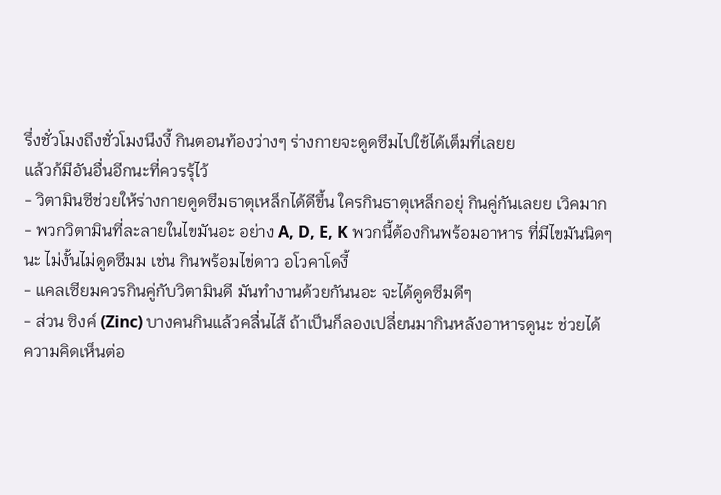รึ่งชั่วโมงถึงชั่วโมงนึงงี้ กินตอนท้องว่างๆ ร่างกายจะดูดซึมไปใช้ได้เต็มที่เลยย
แล้วก้มีอันอื่นอีกนะที่ควรรุ้ไว้
- วิตามินซีช่วยให้ร่างกายดูดซึมธาตุเหล็กได้ดีขึ้น ใครกินธาตุเหล็กอยุ่ กินคู่กันเลยย เวิคมาก
- พวกวิตามินที่ละลายในไขมันอะ อย่าง A, D, E, K พวกนี้ต้องกินพร้อมอาหาร ที่มีไขมันนิดๆ นะ ไม่งั้นไม่ดูดซึมม เช่น กินพร้อมไข่ดาว อโวคาโดงี้
- แคลเซียมควรกินคู่กับวิตามินดี มันทำงานด้วยกันนอะ จะได้ดูดซึมดีๆ
- ส่วน ซิงค์ (Zinc) บางคนกินแล้วคลื่นไส้ ถ้าเป็นก็ลองเปลี่ยนมากินหลังอาหารดูนะ ช่วยได้
ความคิดเห็นต่อ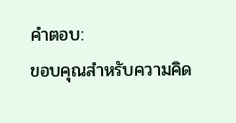คำตอบ:
ขอบคุณสำหรับความคิด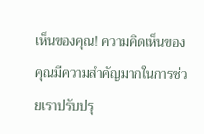เห็นของคุณ! ความคิดเห็นของคุณมีความสำคัญมากในการช่วยเราปรับปรุ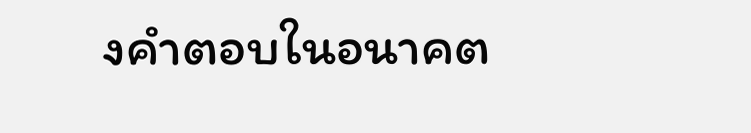งคำตอบในอนาคต